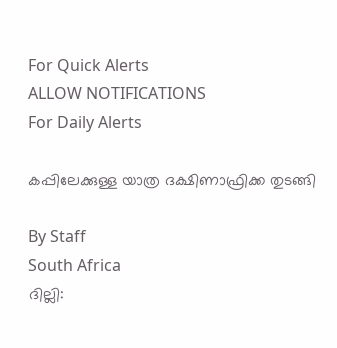For Quick Alerts
ALLOW NOTIFICATIONS
For Daily Alerts

കപ്പിലേക്കുള്ള യാത്ര ദക്ഷിണാഫ്രിക്ക തുടങ്ങി

By Staff
South Africa
ദില്ലി: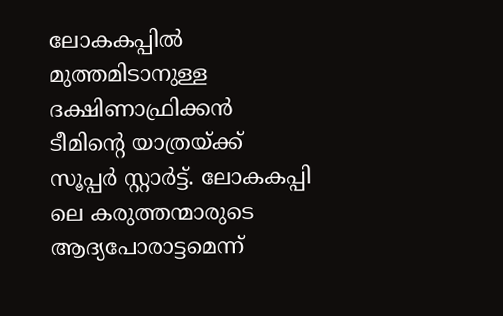ലോകകപ്പില്‍ മുത്തമിടാനുള്ള ദക്ഷിണാഫ്രിക്കന്‍ ടീമിന്റെ യാത്രയ്ക്ക് സൂപ്പര്‍ സ്റ്റാര്‍ട്ട്. ലോകകപ്പി ലെ കരുത്തന്മാരുടെ ആദ്യപോരാട്ടമെന്ന്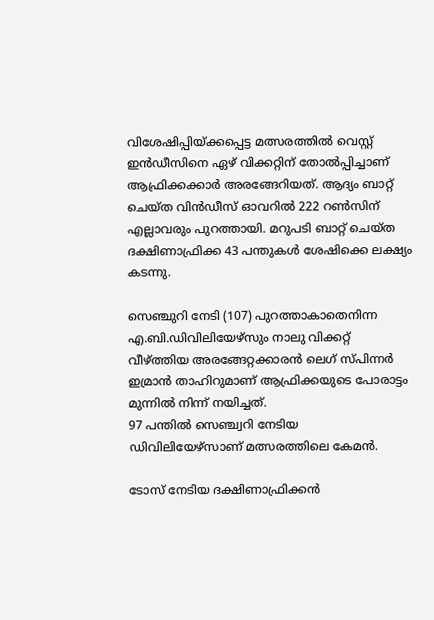വിശേഷിപ്പിയ്ക്കപ്പെട്ട മത്സരത്തില്‍ വെസ്റ്റ് ഇന്‍ഡീസിനെ ഏഴ് വിക്കറ്റിന് തോല്‍പ്പിച്ചാണ് ആഫ്രിക്കക്കാര്‍ അരങ്ങേറിയത്. ആദ്യം ബാറ്റ് ചെയ്ത വിന്‍ഡീസ് ഓവറില്‍ 222 റണ്‍സിന് എല്ലാവരും പുറത്തായി. മറുപടി ബാറ്റ് ചെയ്ത ദക്ഷിണാഫ്രിക്ക 43 പന്തുകള്‍ ശേഷിക്കെ ലക്ഷ്യം കടന്നു.

സെഞ്ചുറി നേടി (107) പുറത്താകാതെനിന്ന എ.ബി.ഡിവിലിയേഴ്‌സും നാലു വിക്കറ്റ് വീഴ്ത്തിയ അരങ്ങേറ്റക്കാരന്‍ ലെഗ് സ്പിന്നര്‍ ഇമ്രാന്‍ താഹിറുമാണ് ആഫ്രിക്കയുടെ പോരാട്ടം മുന്നില്‍ നിന്ന് നയിച്ചത്.
97 പന്തില്‍ സെഞ്ച്വറി നേടിയ ഡിവിലിയേഴ്‌സാണ് മത്സരത്തിലെ കേമന്‍.

ടോസ് നേടിയ ദക്ഷിണാഫ്രിക്കന്‍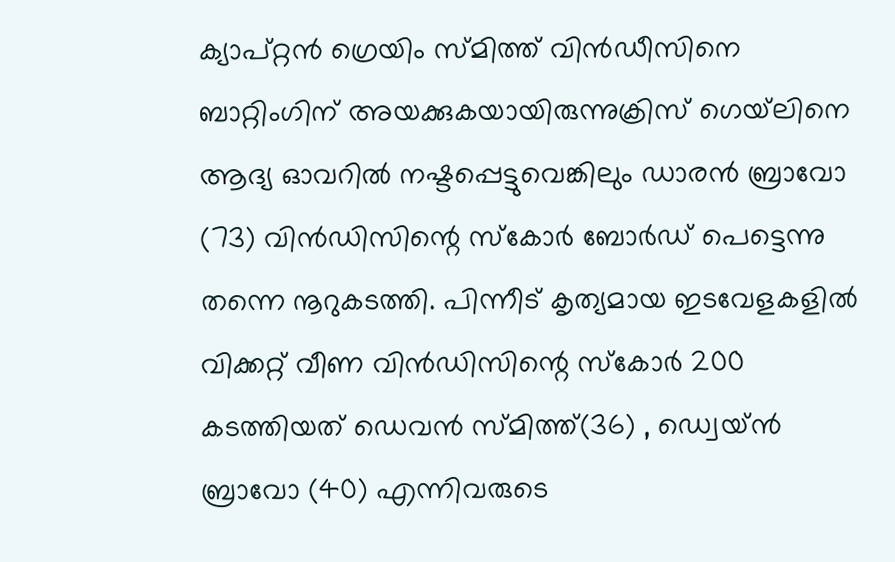ക്യാപ്റ്റന്‍ ഗ്രെയിം സ്മിത്ത് വിന്‍ഡീസിനെ ബാറ്റിംഗിന് അയക്കുകയായിരുന്നുക്രിസ് ഗെയ്‌ലിനെ ആദ്യ ഓവറില്‍ നഷ്ടപ്പെട്ടുവെങ്കിലും ഡാരന്‍ ബ്രാവോ (73) വിന്‍ഡിസിന്റെ സ്‌കോര്‍ ബോര്‍ഡ് പെട്ടെന്നു തന്നെ നൂറുകടത്തി. പിന്നീട് കൃത്യമായ ഇടവേളകളില്‍ വിക്കറ്റ് വീണ വിന്‍ഡിസിന്റെ സ്‌കോര്‍ 200 കടത്തിയത് ഡെവന്‍ സ്മിത്ത്(36) , ഡ്വെയ്ന്‍ ബ്രാവോ (40) എന്നിവരുടെ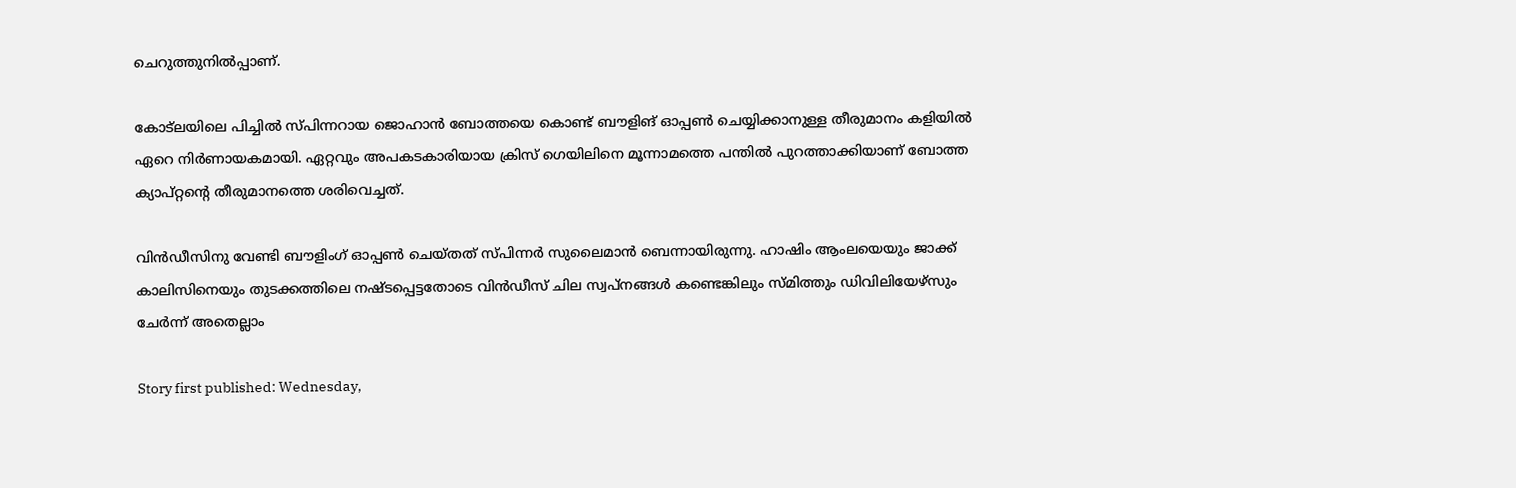ചെറുത്തുനില്‍പ്പാണ്.

കോട്‌ലയിലെ പിച്ചില്‍ സ്പിന്നറായ ജൊഹാന്‍ ബോത്തയെ കൊണ്ട് ബൗളിങ് ഓപ്പണ്‍ ചെയ്യിക്കാനുള്ള തീരുമാനം കളിയില്‍ ഏറെ നിര്‍ണായകമായി. ഏറ്റവും അപകടകാരിയായ ക്രിസ് ഗെയിലിനെ മൂന്നാമത്തെ പന്തില്‍ പുറത്താക്കിയാണ് ബോത്ത ക്യാപ്റ്റന്റെ തീരുമാനത്തെ ശരിവെച്ചത്.

വിന്‍ഡീസിനു വേണ്ടി ബൗളിംഗ് ഓപ്പണ്‍ ചെയ്തത് സ്പിന്നര്‍ സുലൈമാന്‍ ബെന്നായിരുന്നു. ഹാഷിം ആംലയെയും ജാക്ക് കാലിസിനെയും തുടക്കത്തിലെ നഷ്ടപ്പെട്ടതോടെ വിന്‍ഡീസ് ചില സ്വപ്‌നങ്ങള്‍ കണ്ടെങ്കിലും സ്മിത്തും ഡിവിലിയേഴ്‌സും ചേര്‍ന്ന് അതെല്ലാം

Story first published: Wednesday,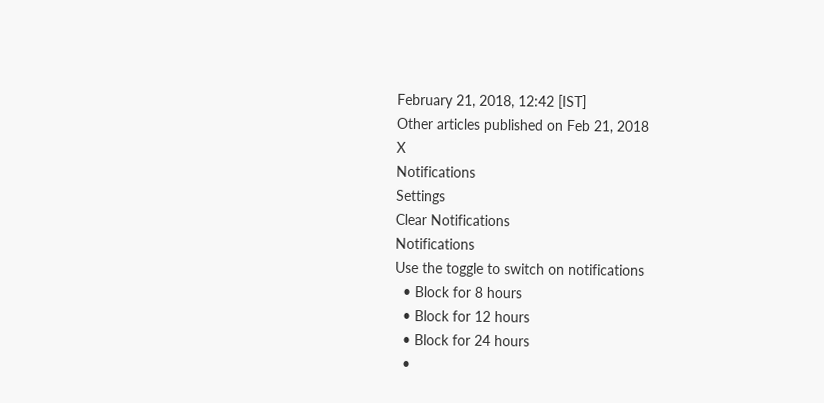February 21, 2018, 12:42 [IST]
Other articles published on Feb 21, 2018
X
Notifications
Settings
Clear Notifications
Notifications
Use the toggle to switch on notifications
  • Block for 8 hours
  • Block for 12 hours
  • Block for 24 hours
  •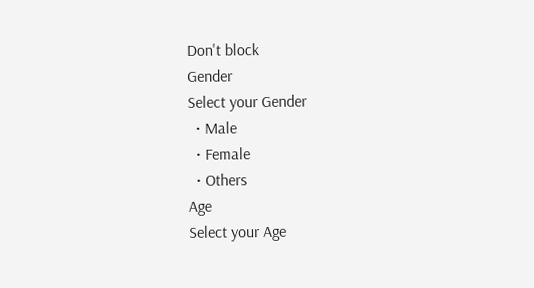Don't block
Gender
Select your Gender
  • Male
  • Female
  • Others
Age
Select your Age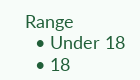Range
  • Under 18
  • 18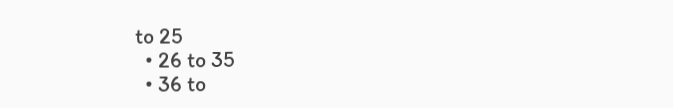to 25
  • 26 to 35
  • 36 to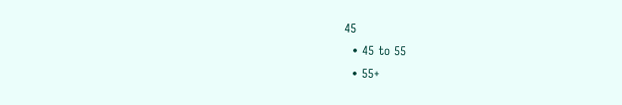45
  • 45 to 55
  • 55+